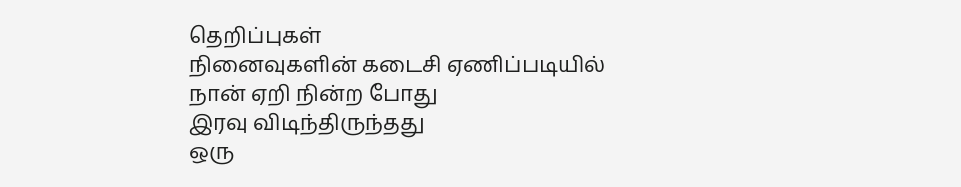தெறிப்புகள்
நினைவுகளின் கடைசி ஏணிப்படியில்
நான் ஏறி நின்ற போது
இரவு விடிந்திருந்தது
ஒரு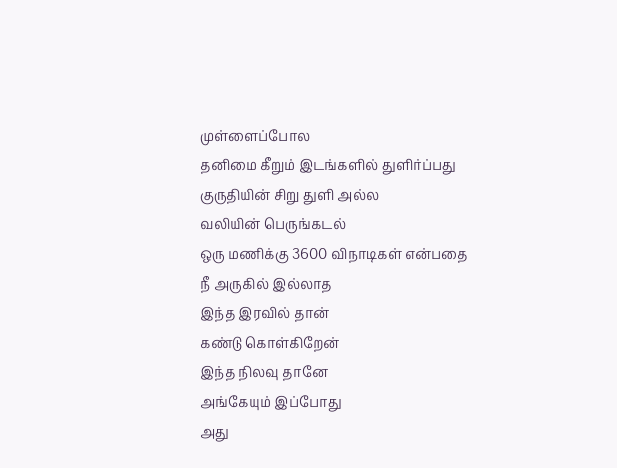முள்ளைப்போல
தனிமை கீறும் இடங்களில் துளிர்ப்பது
குருதியின் சிறு துளி அல்ல
வலியின் பெருங்கடல்
ஒரு மணிக்கு 3600 விநாடிகள் என்பதை
நீ அருகில் இல்லாத
இந்த இரவில் தான்
கண்டு கொள்கிறேன்
இந்த நிலவு தானே
அங்கேயும் இப்போது
அது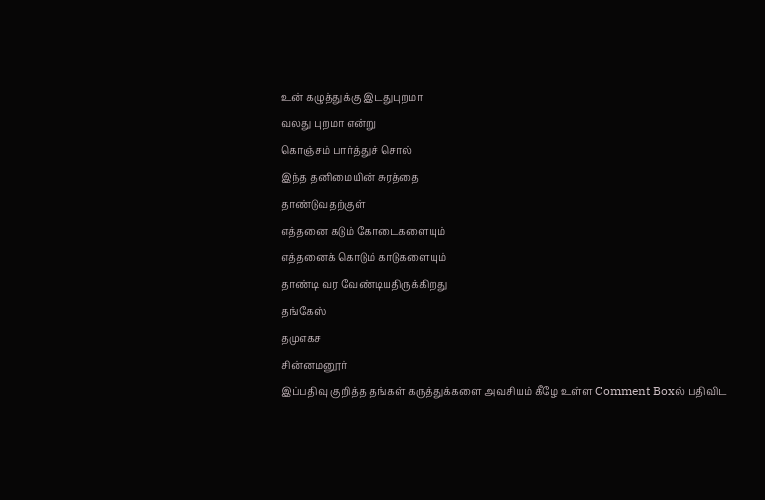உன் கழுத்துக்கு இடதுபுறமா
வலது புறமா என்று
கொஞ்சம் பார்த்துச் சொல்
இந்த தனிமையின் சுரத்தை
தாண்டுவதற்குள்
எத்தனை கடும் கோடைகளையும்
எத்தனைக் கொடும் காடுகளையும்
தாண்டி வர வேண்டியதிருக்கிறது
தங்கேஸ்
தமுஎகச
சின்னமனூர்
இப்பதிவு குறித்த தங்கள் கருத்துக்களை அவசியம் கீழே உள்ள Comment Boxல் பதிவிட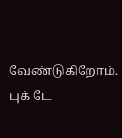வேண்டுகிறோம்.
புக் டே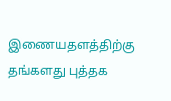இணையதளத்திற்கு தங்களது புத்தக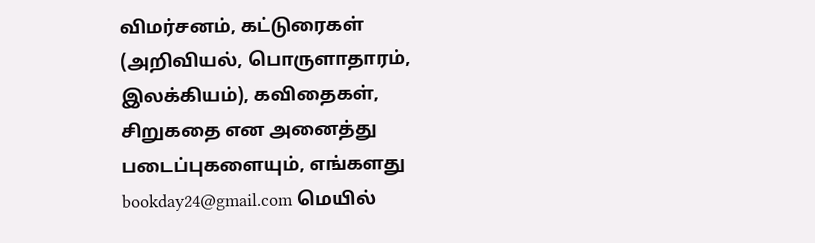விமர்சனம், கட்டுரைகள் (அறிவியல், பொருளாதாரம், இலக்கியம்), கவிதைகள், சிறுகதை என அனைத்து படைப்புகளையும், எங்களது bookday24@gmail.com மெயில்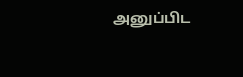அனுப்பிட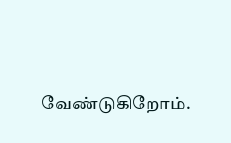வேண்டுகிறோம்.